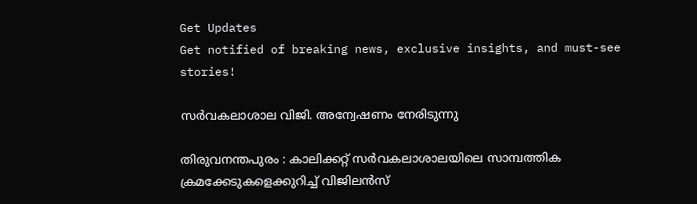Get Updates
Get notified of breaking news, exclusive insights, and must-see stories!

സര്‍വകലാശാല വിജി. അന്വേഷണം നേരിടുന്നു

തിരുവനന്തപുരം : കാലിക്കറ്റ് സര്‍വകലാശാലയിലെ സാമ്പത്തിക ക്രമക്കേടുകളെക്കുറിച്ച് വിജിലന്‍സ്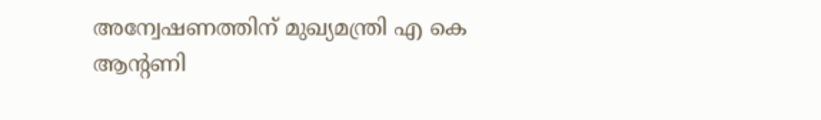അന്വേഷണത്തിന് മുഖ്യമന്ത്രി എ കെ ആന്റണി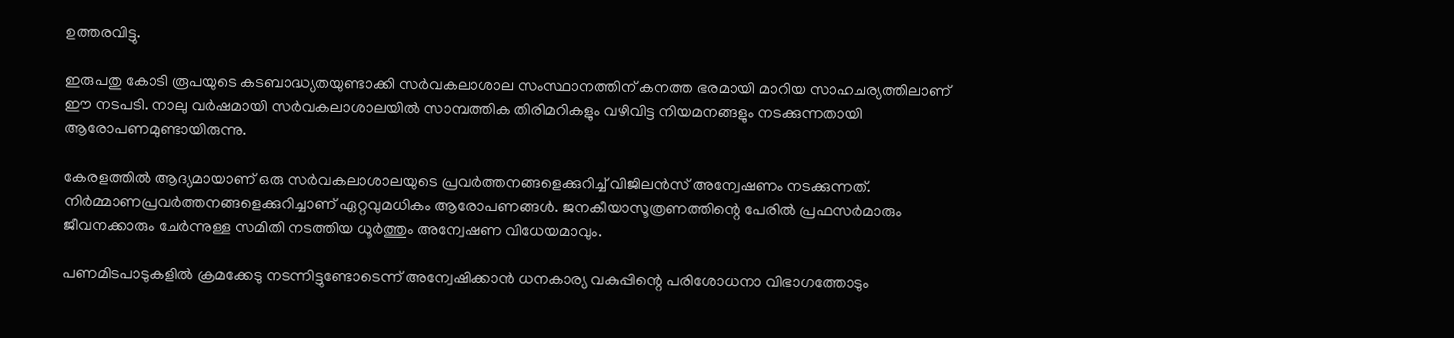ഉത്തരവിട്ടു.

ഇരുപതു കോടി രൂപയുടെ കടബാദ്ധ്യതയുണ്ടാക്കി സര്‍വകലാശാല സംസ്ഥാനത്തിന് കനത്ത ഭരമായി മാറിയ സാഹചര്യത്തിലാണ് ഈ നടപടി. നാലു വര്‍ഷമായി സര്‍വകലാശാലയില്‍ സാമ്പത്തിക തിരിമറികളും വഴിവിട്ട നിയമനങ്ങളും നടക്കുന്നതായി ആരോപണമുണ്ടായിരുന്നു.

കേരളത്തില്‍ ആദ്യമായാണ് ഒരു സര്‍വകലാശാലയുടെ പ്രവര്‍ത്തനങ്ങളെക്കുറിച്ച് വിജിലന്‍സ് അന്വേഷണം നടക്കുന്നത്. നിര്‍മ്മാണപ്രവര്‍ത്തനങ്ങളെക്കുറിച്ചാണ് ഏറ്റവുമധികം ആരോപണങ്ങള്‍. ജനകീയാസൂത്രണത്തിന്റെ പേരില്‍ പ്രഫസര്‍മാരും ജീവനക്കാരും ചേര്‍ന്നുള്ള സമിതി നടത്തിയ ധൂര്‍ത്തും അന്വേഷണ വിധേയമാവും.

പണമിടപാടുകളില്‍ ക്രമക്കേടു നടന്നിട്ടുണ്ടോടെന്ന് അന്വേഷിക്കാന്‍ ധനകാര്യ വകുപ്പിന്റെ പരിശോധനാ വിഭാഗത്തോടും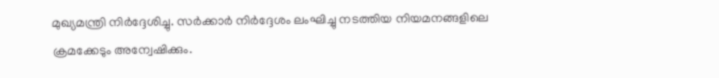മുഖ്യമന്ത്രി നിര്‍ദ്ദേശിച്ചു. സര്‍ക്കാര്‍ നിര്‍ദ്ദേശം ലംഘിച്ചു നടത്തിയ നിയമനങ്ങളിലെ ക്രമക്കേടും അന്വേഷിക്കും.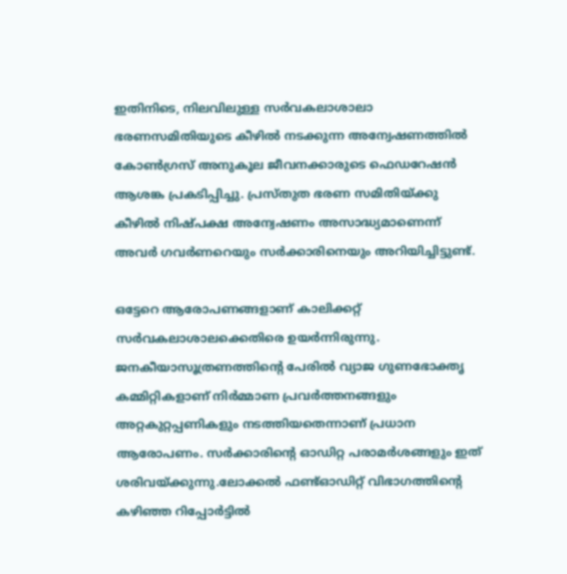ഇതിനിടെ, നിലവിലുള്ള സര്‍വകലാശാലാ ഭരണസമിതിയുടെ കീഴില്‍ നടക്കുന്ന അന്വേഷണത്തില്‍ കോണ്‍ഗ്രസ് അനുകൂല ജീവനക്കാരുടെ ഫെഡറേഷന്‍ ആശങ്ക പ്രകടിപ്പിച്ചു. പ്രസ്തുത ഭരണ സമിതിയ്ക്കു കീഴില്‍ നിഷ്പക്ഷ അന്വേഷണം അസാദ്ധ്യമാണെന്ന് അവര്‍ ഗവര്‍ണറെയും സര്‍ക്കാരിനെയും അറിയിച്ചിട്ടുണ്ട്.

ഒട്ടേറെ ആരോപണങ്ങളാണ് കാലിക്കറ്റ് സര്‍വകലാശാലക്കെതിരെ ഉയര്‍ന്നിരുന്നു. ജനകീയാസൂത്രണത്തിന്റെ പേരില്‍ വ്യാജ ഗുണഭോക്തൃ കമ്മിറ്റികളാണ് നിര്‍മ്മാണ പ്രവര്‍ത്തനങ്ങളും അറ്റകുറ്റപ്പണികളും നടത്തിയതെന്നാണ് പ്രധാന ആരോപണം. സര്‍ക്കാരിന്റെ ഓഡിറ്റ പരാമര്‍ശങ്ങളും ഇത് ശരിവയ്ക്കുന്നു.ലോക്കല്‍ ഫണ്ട്ഓഡിറ്റ് വിഭാഗത്തിന്റെ കഴിഞ്ഞ റിപ്പോര്‍ട്ടില്‍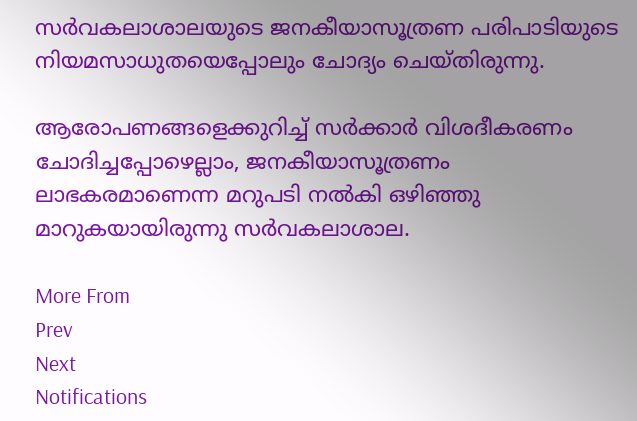സര്‍വകലാശാലയുടെ ജനകീയാസൂത്രണ പരിപാടിയുടെ നിയമസാധുതയെപ്പോലും ചോദ്യം ചെയ്തിരുന്നു.

ആരോപണങ്ങളെക്കുറിച്ച് സര്‍ക്കാര്‍ വിശദീകരണം ചോദിച്ചപ്പോഴെല്ലാം, ജനകീയാസൂത്രണം ലാഭകരമാണെന്ന മറുപടി നല്‍കി ഒഴിഞ്ഞു മാറുകയായിരുന്നു സര്‍വകലാശാല.

More From
Prev
Next
Notifications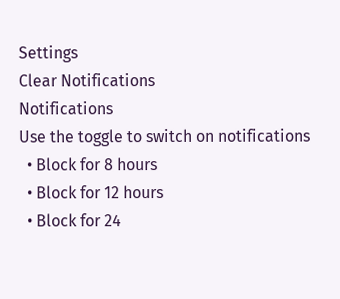Settings
Clear Notifications
Notifications
Use the toggle to switch on notifications
  • Block for 8 hours
  • Block for 12 hours
  • Block for 24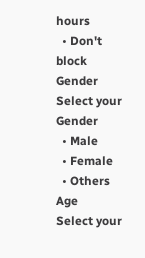hours
  • Don't block
Gender
Select your Gender
  • Male
  • Female
  • Others
Age
Select your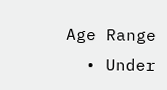Age Range
  • Under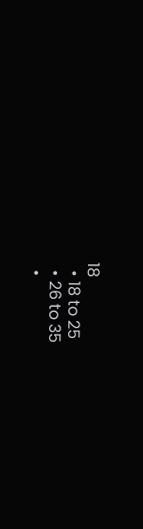18
  • 18 to 25
  • 26 to 35
  •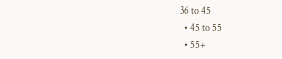36 to 45
  • 45 to 55
  • 55+